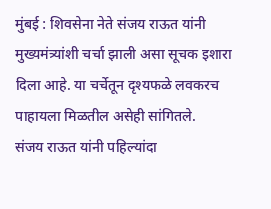मुंबई : शिवसेना नेते संजय राऊत यांनी मुख्यमंत्र्यांशी चर्चा झाली असा सूचक इशारा दिला आहे. या चर्चेतून दृश्यफळे लवकरच पाहायला मिळतील असेही सांगितले.
संजय राऊत यांनी पहिल्यांदा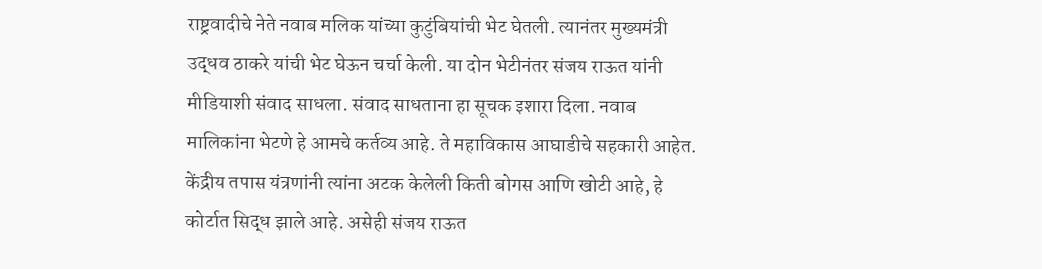राष्ट्रवादीचे नेते नवाब मलिक यांच्या कुटुंबियांची भेट घेतली. त्यानंतर मुख्यमंत्री उद्धव ठाकरे यांची भेट घेऊन चर्चा केली. या दोन भेटीनंतर संजय राऊत यांनी मीडियाशी संवाद साधला. संवाद साधताना हा सूचक इशारा दिला. नवाब मालिकांना भेटणे हे आमचे कर्तव्य आहे. ते महाविकास आघाडीचे सहकारी आहेत. केंद्रीय तपास यंत्रणांनी त्यांना अटक केलेली किती बोगस आणि खोटी आहे, हे कोर्टात सिद्ध झाले आहे. असेही संजय राऊत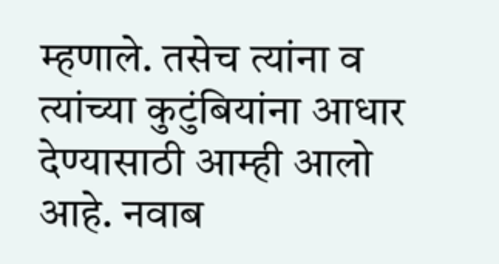म्हणाले. तसेच त्यांना व त्यांच्या कुटुंबियांना आधार देण्यासाठी आम्ही आलो आहे. नवाब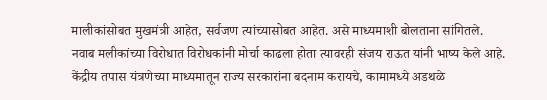मालीकांसोबत मुखमंत्री आहेत, सर्वजण त्यांच्यासोबत आहेत. असे माध्यमाशी बोलताना सांगितले.
नवाब मलीकांच्या विरोधात विरोधकांनी मोर्चा काढला होता त्यावरही संजय राऊत यांनी भाष्य केले आहे. केंद्रीय तपास यंत्रणेच्या माध्यमातून राज्य सरकारांना बदनाम करायचे, कामामध्ये अडथळे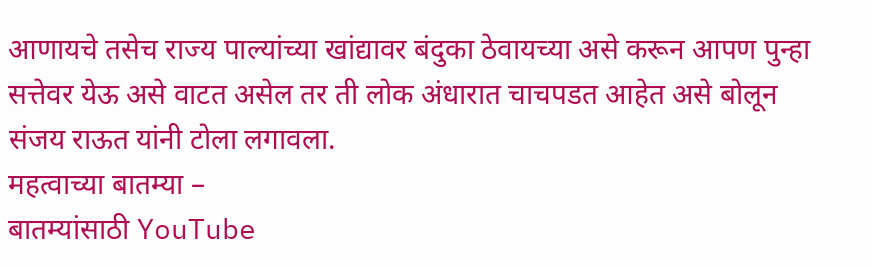आणायचे तसेच राज्य पाल्यांच्या खांद्यावर बंदुका ठेवायच्या असे करून आपण पुन्हा सत्तेवर येऊ असे वाटत असेल तर ती लोक अंधारात चाचपडत आहेत असे बोलून संजय राऊत यांनी टोला लगावला.
महत्वाच्या बातम्या –
बातम्यांसाठी YouTube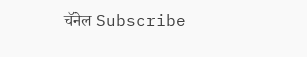चॅनेल Subscribe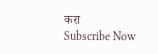करा
Subscribe Now